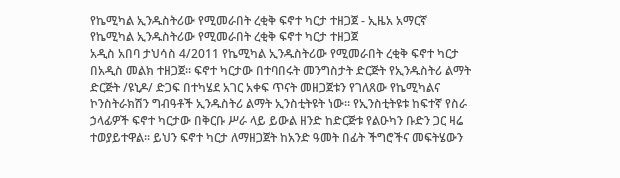የኬሚካል ኢንዱስትሪው የሚመራበት ረቂቅ ፍኖተ ካርታ ተዘጋጀ - ኢዜአ አማርኛ
የኬሚካል ኢንዱስትሪው የሚመራበት ረቂቅ ፍኖተ ካርታ ተዘጋጀ
አዲስ አበባ ታህሳስ 4/2011 የኬሚካል ኢንዱስትሪው የሚመራበት ረቂቅ ፍኖተ ካርታ በአዲስ መልክ ተዘጋጀ። ፍኖተ ካርታው በተባበሩት መንግስታት ድርጅት የኢንዱስትሪ ልማት ድርጅት /ዩኒዶ/ ድጋፍ በተካሄደ አገር አቀፍ ጥናት መዘጋጀቱን የገለጸው የኬሚካልና ኮንስትራክሽን ግብዓቶች ኢንዱስትሪ ልማት ኢንስቲትዩት ነው። የኢንስቲትዩቱ ከፍተኛ የስራ ኃላፊዎች ፍኖተ ካርታው በቅርቡ ሥራ ላይ ይውል ዘንድ ከድርጅቱ የልዑካን ቡድን ጋር ዛሬ ተወያይተዋል። ይህን ፍኖተ ካርታ ለማዘጋጀት ከአንድ ዓመት በፊት ችግሮችና መፍትሄውን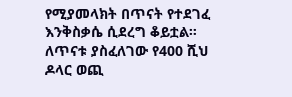የሚያመላክት በጥናት የተደገፈ እንቅስቃሴ ሲደረግ ቆይቷል። ለጥናቱ ያስፈለገው የ400 ሺህ ዶላር ወጪ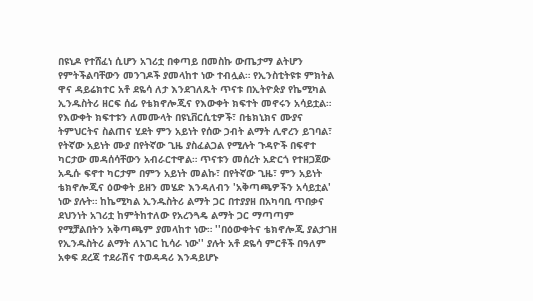በዩኒዶ የተሸፈነ ሲሆን አገሪቷ በቀጣይ በመስኩ ውጤታማ ልትሆን የምትችልባቸውን መንገዶች ያመላከተ ነው ተብሏል። የኢንስቲትዩቱ ምክትል ዋና ዳይሬክተር አቶ ደዬሳ ለታ እንደገለጹት ጥናቱ በኢትዮጵያ የኬሚካል ኢንዱስትሪ ዘርፍ ሰፊ የቴክኖሎጂና የእውቀት ክፍተት መኖሩን አሳይቷል። የእውቀት ክፍተቱን ለመሙላት በዩኒቨርሲቲዎች፣ በቴክኒክና ሙያና ትምህርትና ስልጠና ሂደት ምን አይነት የሰው ኃብት ልማት ሊኖረን ይገባል፣ የትኛው አይነት ሙያ በየትኛው ጊዜ ያስፈልጋል የሚሉት ጉዳዮች በፍኖተ ካርታው መዳሰሳቸውን አብራርተዋል። ጥናቱን መሰረት አድርጎ የተዘጋጀው አዲሱ ፍኖተ ካርታም በምን አይነት መልኩ፣ በየትኛው ጊዜ፣ ምን አይነት ቴክኖሎጂና ዕውቀት ይዘን መሄድ እንዳለብን 'አቅጣጫዎችን አሳይቷል' ነው ያሉት። ከኬሚካል ኢንዱስትሪ ልማት ጋር በተያያዘ በአካባቢ ጥበቃና ደህንነት አገሪቷ ከምትከተለው የአረንጓዴ ልማት ጋር ማጣጣም የሚቻልበትን አቅጣጫም ያመላከተ ነው። ''በዕውቀትና ቴክኖሎጂ ያልታገዘ የኢንዱስትሪ ልማት ለአገር ኪሳራ ነው'' ያሉት አቶ ደዬሳ ምርቶች በዓለም አቀፍ ደረጃ ተደራሽና ተወዳዳሪ እንዳይሆኑ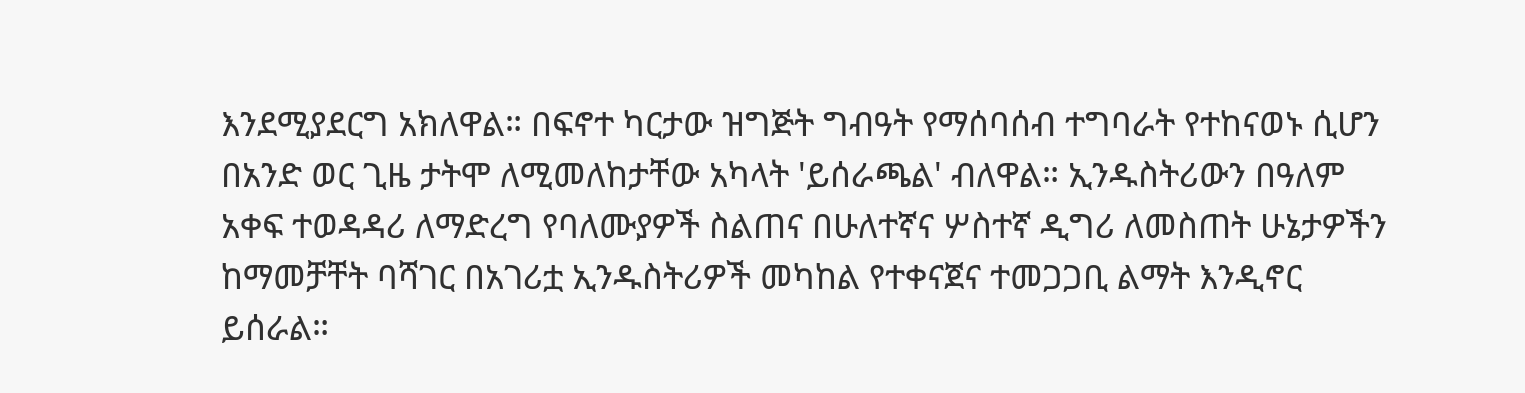እንደሚያደርግ አክለዋል። በፍኖተ ካርታው ዝግጅት ግብዓት የማሰባሰብ ተግባራት የተከናወኑ ሲሆን በአንድ ወር ጊዜ ታትሞ ለሚመለከታቸው አካላት 'ይሰራጫል' ብለዋል። ኢንዱስትሪውን በዓለም አቀፍ ተወዳዳሪ ለማድረግ የባለሙያዎች ስልጠና በሁለተኛና ሦስተኛ ዲግሪ ለመስጠት ሁኔታዎችን ከማመቻቸት ባሻገር በአገሪቷ ኢንዱስትሪዎች መካከል የተቀናጀና ተመጋጋቢ ልማት እንዲኖር ይሰራል።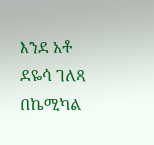እንደ አቶ ደዬሳ ገለጻ በኬሚካል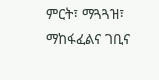ምርት፣ ማጓጓዝ፣ ማከፋፈልና ገቢና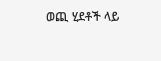ወጪ ሂደቶች ላይ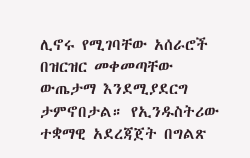ሊኖሩ የሚገባቸው አሰራሮች በዝርዝር መቀመጣቸው ውጤታማ እንደሚያደርግ ታምኖበታል። የኢንዱስትሪው ተቋማዊ አደረጃጀት በግልጽ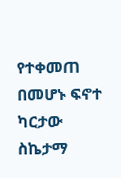የተቀመጠ በመሆኑ ፍኖተ ካርታው ስኬታማ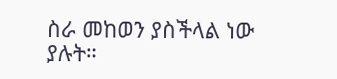ስራ መከወን ያስችላል ነው ያሉት።